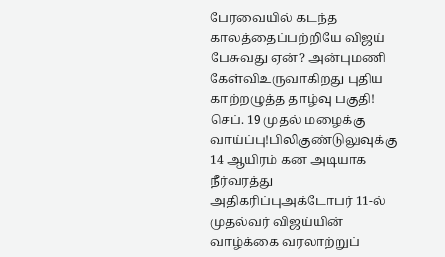பேரவையில் கடந்த காலத்தைப்பற்றியே விஜய் பேசுவது ஏன்? அன்புமணி கேள்விஉருவாகிறது புதிய காற்றழுத்த தாழ்வு பகுதி! செப். 19 முதல் மழைக்கு வாய்ப்பு!பிலிகுண்டுலுவுக்கு 14 ஆயிரம் கன அடியாக நீர்வரத்து அதிகரிப்புஅக்டோபர் 11-ல் முதல்வர் விஜய்யின் வாழ்க்கை வரலாற்றுப்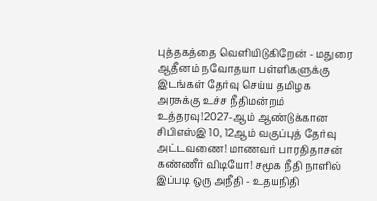புத்தகத்தை வெளியிடுகிறேன் - மதுரை ஆதீனம் நவோதயா பள்ளிகளுக்கு இடங்கள் தேர்வு செய்ய தமிழக அரசுக்கு உச்ச நீதிமன்றம் உத்தரவு!2027-ஆம் ஆண்டுக்கான சிபிஎஸ்இ 10, 12ஆம் வகுப்புத் தேர்வு அட்டவணை! மாணவர் பாரதிதாசன் கண்ணீர் விடியோ! சமூக நீதி நாளில் இப்படி ஒரு அநீதி - உதயநிதி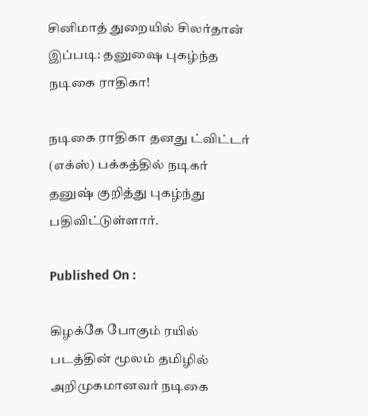சினிமாத் துறையில் சிலர்தான் இப்படி: தனுஷை புகழ்ந்த நடிகை ராதிகா!

நடிகை ராதிகா தனது ட்விட்டர் (எக்ஸ்) பக்கத்தில் நடிகர் தனுஷ் குறித்து புகழ்ந்து பதிவிட்டுள்ளார்.

Published On :

கிழக்கே போகும் ரயில் படத்தின் மூலம் தமிழில் அறிமுகமானவர் நடிகை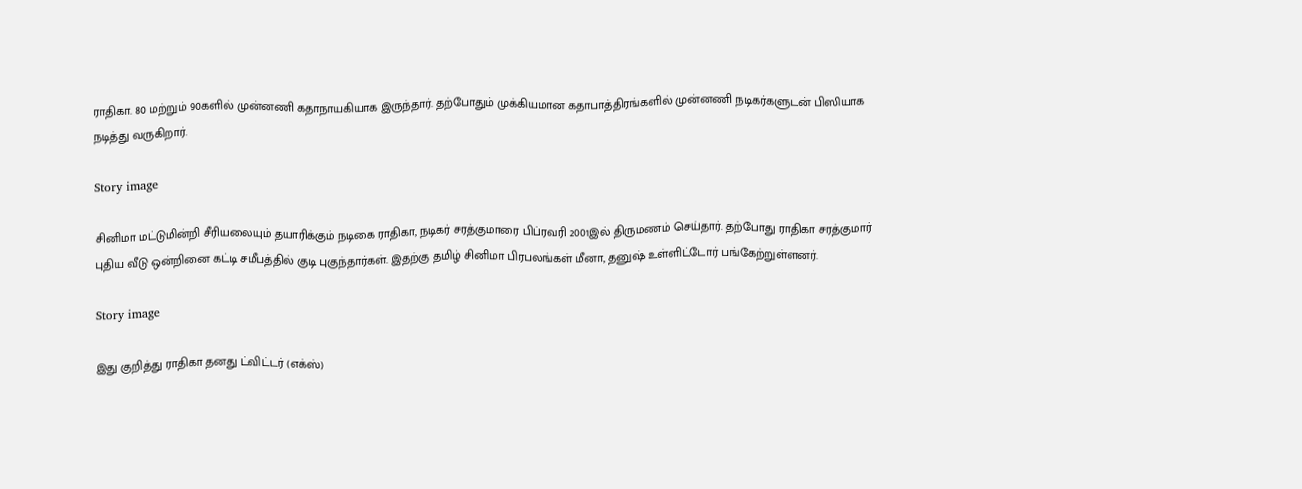ராதிகா. 80 மற்றும் 90களில் முன்னணி கதாநாயகியாக இருந்தார். தற்போதும் முக்கியமான கதாபாத்திரங்களில் முன்னணி நடிகர்களுடன் பிஸியாக நடித்து வருகிறார்.

Story image

சினிமா மட்டுமின்றி சீரியலையும் தயாரிக்கும் நடிகை ராதிகா, நடிகர் சரத்குமாரை பிப்ரவரி 2001இல் திருமணம் செய்தார். தற்போது ராதிகா சரத்குமார் புதிய வீடு ஒன்றினை கட்டி சமீபத்தில் குடி புகுந்தார்கள். இதற்கு தமிழ் சினிமா பிரபலங்கள் மீனா, தனுஷ் உள்ளிட்டோர் பங்கேற்றுள்ளனர்.

Story image

இது குறித்து ராதிகா தனது ட்விட்டர் (எக்ஸ்)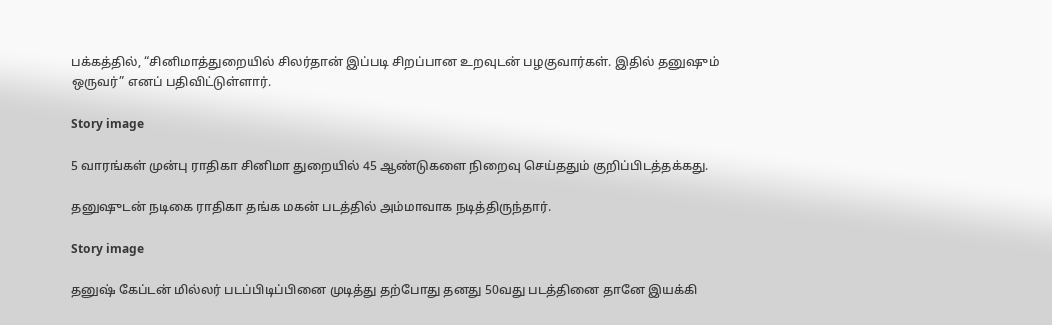பக்கத்தில், “சினிமாத்துறையில் சிலர்தான் இப்படி சிறப்பான உறவுடன் பழகுவார்கள். இதில் தனுஷும் ஒருவர்” எனப் பதிவிட்டுள்ளார்.

Story image

5 வாரங்கள் முன்பு ராதிகா சினிமா துறையில் 45 ஆண்டுகளை நிறைவு செய்ததும் குறிப்பிடத்தக்கது.

தனுஷுடன் நடிகை ராதிகா தங்க மகன் படத்தில் அம்மாவாக நடித்திருந்தார்.

Story image

தனுஷ் கேப்டன் மில்லர் படப்பிடிப்பினை முடித்து தற்போது தனது 50வது படத்தினை தானே இயக்கி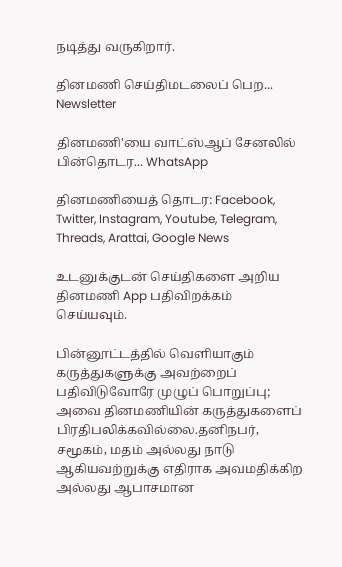நடித்து வருகிறார்.

தினமணி செய்திமடலைப் பெற... Newsletter

தினமணி'யை வாட்ஸ்ஆப் சேனலில் பின்தொடர... WhatsApp

தினமணியைத் தொடர: Facebook, Twitter, Instagram, Youtube, Telegram, Threads, Arattai, Google News

உடனுக்குடன் செய்திகளை அறிய தினமணி App பதிவிறக்கம் செய்யவும்.

பின்னூட்டத்தில் வெளியாகும் கருத்துகளுக்கு அவற்றைப் பதிவிடுவோரே முழுப் பொறுப்பு; அவை தினமணியின் கருத்துகளைப் பிரதிபலிக்கவில்லை.தனிநபர், சமூகம், மதம் அல்லது நாடு ஆகியவற்றுக்கு எதிராக அவமதிக்கிற அல்லது ஆபாசமான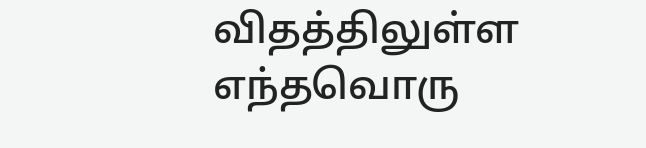விதத்திலுள்ள எந்தவொரு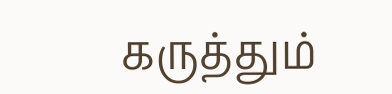கருத்தும்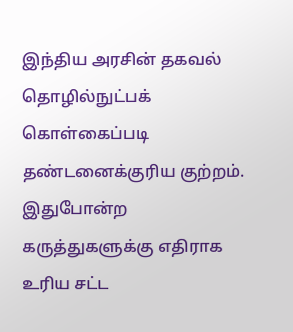இந்திய அரசின் தகவல் தொழில்நுட்பக் கொள்கைப்படி தண்டனைக்குரிய குற்றம். இதுபோன்ற கருத்துகளுக்கு எதிராக உரிய சட்ட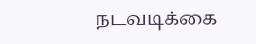நடவடிக்கை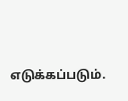எடுக்கப்படும்.